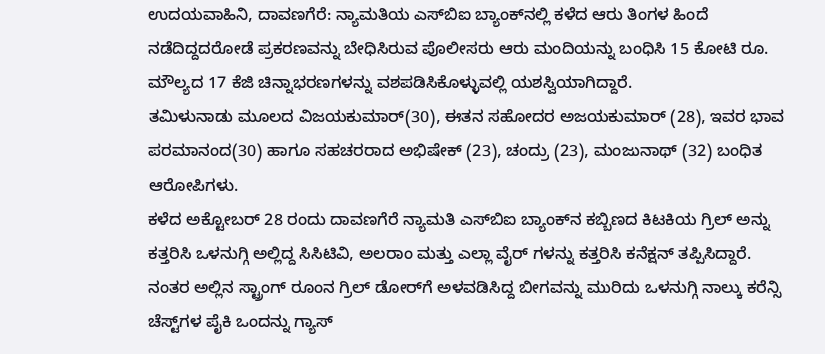ಉದಯವಾಹಿನಿ, ದಾವಣಗೆರೆ: ನ್ಯಾಮತಿಯ ಎಸ್‌ಬಿಐ ಬ್ಯಾಂಕ್‌ನಲ್ಲಿ ಕಳೆದ ಆರು ತಿಂಗಳ ಹಿಂದೆ ನಡೆದಿದ್ದದರೋಡೆ ಪ್ರಕರಣವನ್ನು ಬೇಧಿಸಿರುವ ಪೊಲೀಸರು ಆರು ಮಂದಿಯನ್ನು ಬಂಧಿಸಿ 15 ಕೋಟಿ ರೂ. ಮೌಲ್ಯದ 17 ಕೆಜಿ ಚಿನ್ನಾಭರಣಗಳನ್ನು ವಶಪಡಿಸಿಕೊಳ್ಳುವಲ್ಲಿ ಯಶಸ್ವಿಯಾಗಿದ್ದಾರೆ.
ತಮಿಳುನಾಡು ಮೂಲದ ವಿಜಯಕುಮಾರ್(30), ಈತನ ಸಹೋದರ ಅಜಯಕುಮಾರ್ (28), ಇವರ ಭಾವ ಪರಮಾನಂದ(30) ಹಾಗೂ ಸಹಚರರಾದ ಅಭಿಷೇಕ್ (23), ಚಂದ್ರು (23), ಮಂಜುನಾಥ್ (32) ಬಂಧಿತ ಆರೋಪಿಗಳು.
ಕಳೆದ ಅಕ್ಟೋಬರ್ 28 ರಂದು ದಾವಣಗೆರೆ ನ್ಯಾಮತಿ ಎಸ್‌ಬಿಐ ಬ್ಯಾಂಕ್‌ನ ಕಬ್ಬಿಣದ ಕಿಟಕಿಯ ಗ್ರಿಲ್ ಅನ್ನು ಕತ್ತರಿಸಿ ಒಳನುಗ್ಗಿ ಅಲ್ಲಿದ್ದ ಸಿಸಿಟಿವಿ, ಅಲರಾಂ ಮತ್ತು ಎಲ್ಲಾ ವೈರ್ ಗಳನ್ನು ಕತ್ತರಿಸಿ ಕನೆಕ್ಷನ್ ತಪ್ಪಿಸಿದ್ದಾರೆ. ನಂತರ ಅಲ್ಲಿನ ಸ್ಟ್ರಾಂಗ್ ರೂಂನ ಗ್ರಿಲ್ ಡೋರ್‌ಗೆ ಅಳವಡಿಸಿದ್ದ ಬೀಗವನ್ನು ಮುರಿದು ಒಳನುಗ್ಗಿ ನಾಲ್ಕು ಕರೆನ್ಸಿ ಚೆಸ್ಟ್‌ಗಳ ಪೈಕಿ ಒಂದನ್ನು ಗ್ಯಾಸ್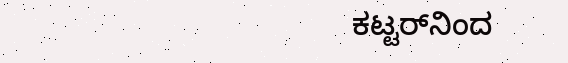ಕಟ್ಟರ್‌ನಿಂದ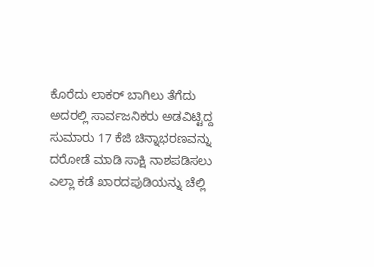ಕೊರೆದು ಲಾಕರ್ ಬಾಗಿಲು ತೆಗೆದು ಅದರಲ್ಲಿ ಸಾರ್ವಜನಿಕರು ಅಡವಿಟ್ಟಿದ್ದ ಸುಮಾರು 17 ಕೆಜಿ ಚಿನ್ನಾಭರಣವನ್ನು ದರೋಡೆ ಮಾಡಿ ಸಾಕ್ಷಿ ನಾಶಪಡಿಸಲು ಎಲ್ಲಾ ಕಡೆ ಖಾರದಪುಡಿಯನ್ನು ಚೆಲ್ಲಿ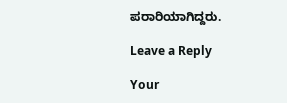ಪರಾರಿಯಾಗಿದ್ದರು.

Leave a Reply

Your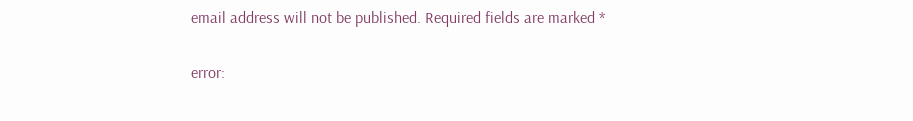email address will not be published. Required fields are marked *

error: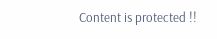Content is protected !!